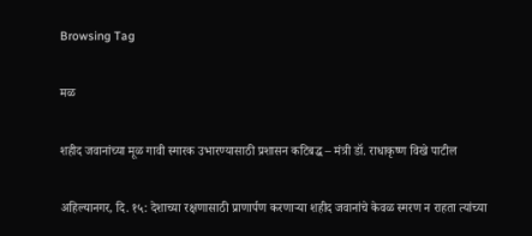Browsing Tag

मळ

शहीद जवानांच्या मूळ गावी स्मारक उभारण्यासाठी प्रशासन कटिबद्ध – मंत्री डॉ. राधाकृष्ण विखे पाटील

अहिल्यानगर, दि. १५: देशाच्या रक्षणासाठी प्राणार्पण करणाऱ्या शहीद जवानांचे केवळ स्मरण न राहता त्यांच्या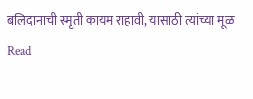बलिदानाची स्मृती कायम राहावी, यासाठी त्यांच्या मूळ
Read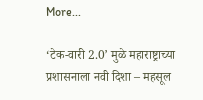More...

‘टेक-वारी 2.0’ मुळे महाराष्ट्राच्या प्रशासनाला नवी दिशा – महसूल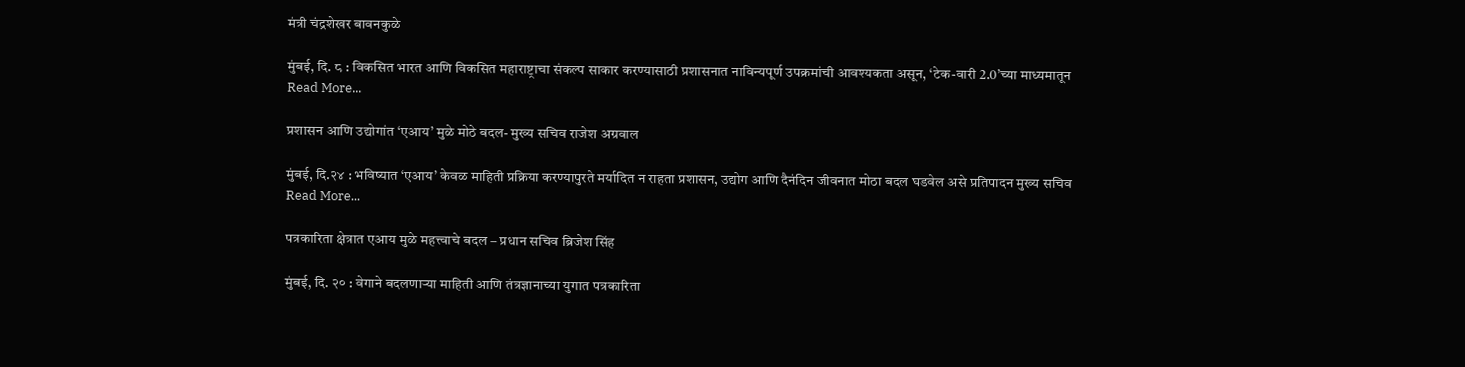मंत्री चंद्रशेखर बावनकुळे

मुंबई, दि. ८ : विकसित भारत आणि विकसित महाराष्ट्राचा संकल्प साकार करण्यासाठी प्रशासनात नाविन्यपूर्ण उपक्रमांची आवश्यकता असून, ‘टेक-वारी 2.0’च्या माध्यमातून
Read More...

प्रशासन आणि उद्योगांत ‘एआय’ मुळे मोठे बदल- मुख्य सचिव राजेश अग्रवाल

मुंबई, दि.२४ : भविष्यात ‘एआय’ केवळ माहिती प्रक्रिया करण्यापुरते मर्यादित न राहता प्रशासन, उद्योग आणि दैनंदिन जीवनात मोठा बदल घडवेल असे प्रतिपादन मुख्य सचिव
Read More...

पत्रकारिता क्षेत्रात एआय मुळे महत्त्वाचे बदल – प्रधान सचिव ब्रिजेश सिंह

मुंबई, दि. २० : वेगाने बदलणाऱ्या माहिती आणि तंत्रज्ञानाच्या युगात पत्रकारिता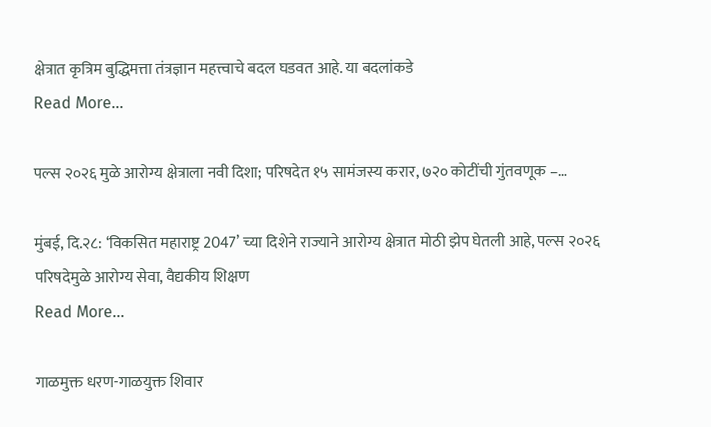क्षेत्रात कृत्रिम बुद्धिमत्ता तंत्रज्ञान महत्त्वाचे बदल घडवत आहे. या बदलांकडे
Read More...

पल्स २०२६ मुळे आरोग्य क्षेत्राला नवी दिशा; परिषदेत १५ सामंजस्य करार, ७२० कोटींची गुंतवणूक –…

मुंबई, दि.२८: ‘विकसित महाराष्ट्र 2047’ च्या दिशेने राज्याने आरोग्य क्षेत्रात मोठी झेप घेतली आहे, पल्स २०२६ परिषदेमुळे आरोग्य सेवा, वैद्यकीय शिक्षण
Read More...

गाळमुक्त धरण-गाळयुक्त शिवार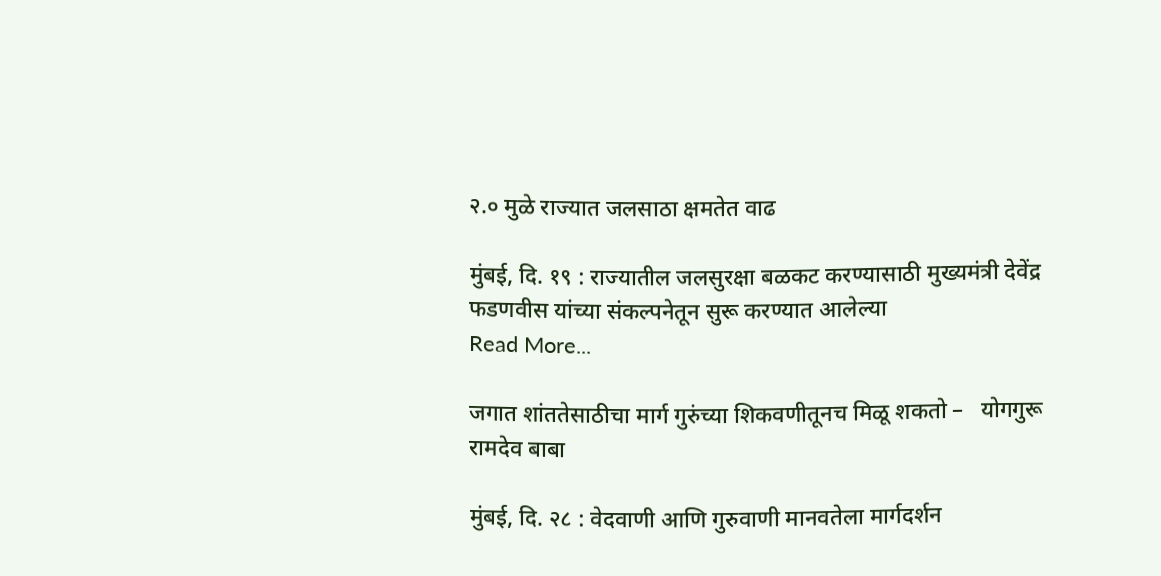२.० मुळे राज्यात जलसाठा क्षमतेत वाढ

मुंबई, दि. १९ : राज्यातील जलसुरक्षा बळकट करण्यासाठी मुख्यमंत्री देवेंद्र फडणवीस यांच्या संकल्पनेतून सुरू करण्यात आलेल्या
Read More...

जगात शांततेसाठीचा मार्ग गुरुंच्या शिकवणीतूनच मिळू शकतो –   योगगुरू रामदेव बाबा

मुंबई, दि. २८ : वेदवाणी आणि गुरुवाणी मानवतेला मार्गदर्शन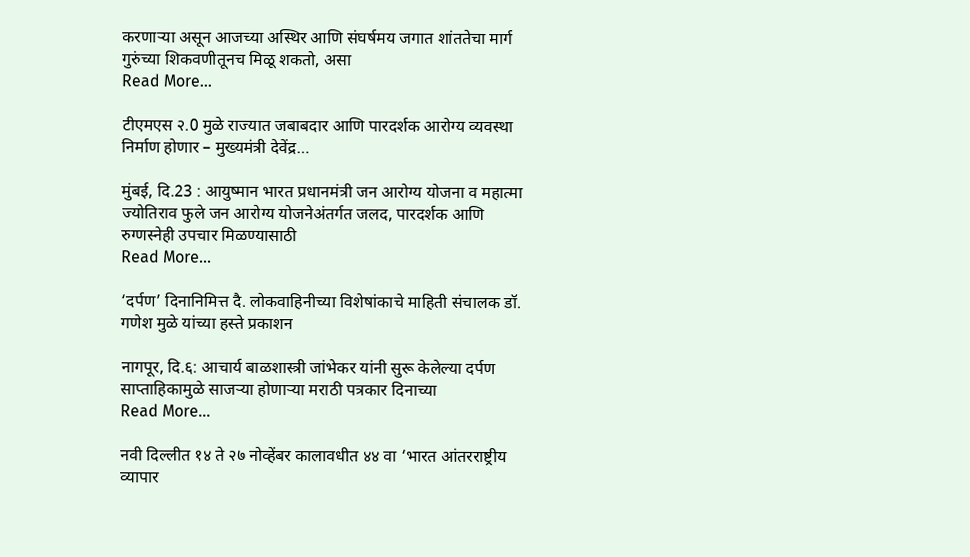करणाऱ्या असून आजच्या अस्थिर आणि संघर्षमय जगात शांततेचा मार्ग गुरुंच्या शिकवणीतूनच मिळू शकतो, असा
Read More...

टीएमएस २.0 मुळे राज्यात जबाबदार आणि पारदर्शक आरोग्य व्यवस्था निर्माण होणार – मुख्यमंत्री देवेंद्र…

मुंबई, दि.23 : आयुष्मान भारत प्रधानमंत्री जन आरोग्य योजना व महात्मा ज्योतिराव फुले जन आरोग्य योजनेअंतर्गत जलद, पारदर्शक आणि रुग्णस्नेही उपचार मिळण्यासाठी
Read More...

‘दर्पण’ दिनानिमित्त दै. लोकवाहिनीच्या विशेषांकाचे माहिती संचालक डॉ. गणेश मुळे यांच्या हस्ते प्रकाशन

नागपूर, दि.६: आचार्य बाळशास्त्री जांभेकर यांनी सुरू केलेल्या दर्पण साप्ताहिकामुळे साजऱ्या होणाऱ्या मराठी पत्रकार दिनाच्या
Read More...

नवी दिल्लीत १४ ते २७ नोव्हेंबर कालावधीत ४४ वा ‘भारत आंतरराष्ट्रीय व्यापार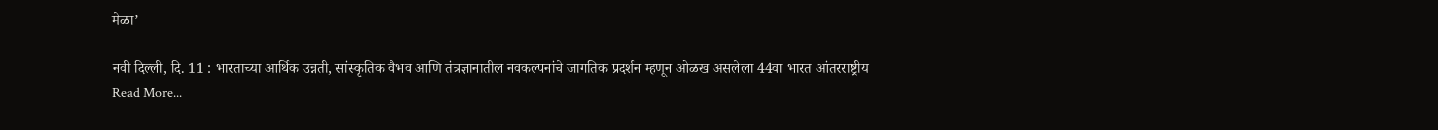मेळा’

नवी दिल्ली, दि. 11 : भारताच्या आर्थिक उन्नती, सांस्कृतिक वैभव आणि तंत्रज्ञानातील नवकल्पनांचे जागतिक प्रदर्शन म्हणून ओळख असलेला 44वा भारत आंतरराष्ट्रीय
Read More...